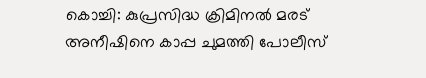കൊച്ചി: കുപ്രസിദ്ധ ക്രിമിനൽ മരട് അനീഷിനെ കാപ്പ ചുമത്തി പോലീസ്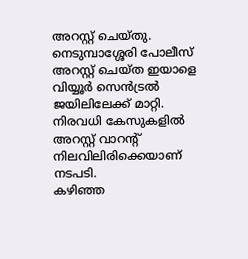അറസ്റ്റ് ചെയ്തു. നെടുമ്പാശ്ശേരി പോലീസ് അറസ്റ്റ് ചെയ്ത ഇയാളെ വിയ്യൂർ സെൻട്രൽ ജയിലിലേക്ക് മാറ്റി. നിരവധി കേസുകളിൽ അറസ്റ്റ് വാറന്റ് നിലവിലിരിക്കെയാണ് നടപടി.
കഴിഞ്ഞ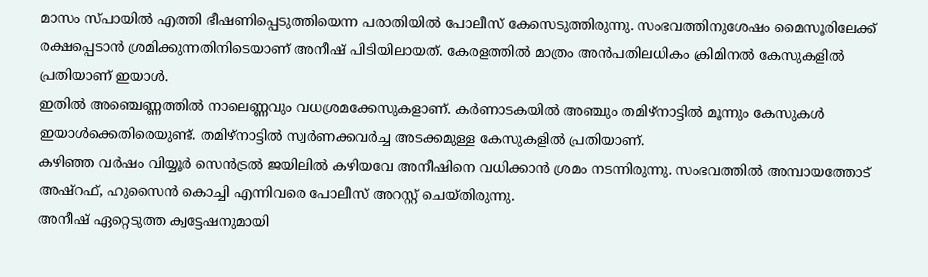മാസം സ്പായിൽ എത്തി ഭീഷണിപ്പെടുത്തിയെന്ന പരാതിയിൽ പോലീസ് കേസെടുത്തിരുന്നു. സംഭവത്തിനുശേഷം മൈസൂരിലേക്ക് രക്ഷപ്പെടാൻ ശ്രമിക്കുന്നതിനിടെയാണ് അനീഷ് പിടിയിലായത്. കേരളത്തിൽ മാത്രം അൻപതിലധികം ക്രിമിനൽ കേസുകളിൽ പ്രതിയാണ് ഇയാൾ.
ഇതിൽ അഞ്ചെണ്ണത്തിൽ നാലെണ്ണവും വധശ്രമക്കേസുകളാണ്. കർണാടകയിൽ അഞ്ചും തമിഴ്നാട്ടിൽ മൂന്നും കേസുകൾ ഇയാൾക്കെതിരെയുണ്ട്. തമിഴ്നാട്ടിൽ സ്വർണക്കവർച്ച അടക്കമുള്ള കേസുകളിൽ പ്രതിയാണ്.
കഴിഞ്ഞ വർഷം വിയ്യൂർ സെൻട്രൽ ജയിലിൽ കഴിയവേ അനീഷിനെ വധിക്കാൻ ശ്രമം നടന്നിരുന്നു. സംഭവത്തിൽ അമ്പായത്തോട് അഷ്റഫ്, ഹുസൈൻ കൊച്ചി എന്നിവരെ പോലീസ് അറസ്റ്റ് ചെയ്തിരുന്നു.
അനീഷ് ഏറ്റെടുത്ത ക്വട്ടേഷനുമായി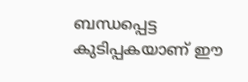ബന്ധപ്പെട്ട കുടിപ്പകയാണ് ഈ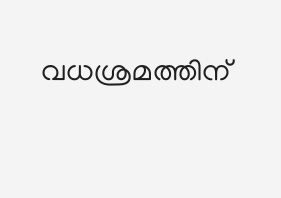വധശ്രമത്തിന്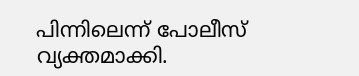പിന്നിലെന്ന് പോലീസ് വ്യക്തമാക്കി.